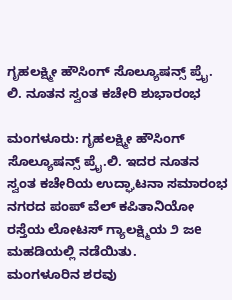ಗೃಹಲಕ್ಷ್ಮೀ ಹೌಸಿಂಗ್ ಸೊಲ್ಯೂಷನ್ಸ್ ಪ್ರೈ. ಲಿ. ನೂತನ ಸ್ವಂತ ಕಚೇರಿ ಶುಭಾರಂಭ

ಮಂಗಳೂರು: ಗೃಹಲಕ್ಷ್ಮೀ ಹೌಸಿಂಗ್ ಸೊಲ್ಯೂಷನ್ಸ್ ಪ್ರೈ.ಲಿ. ಇದರ ನೂತನ ಸ್ವಂತ ಕಚೇರಿಯ ಉದ್ಘಾಟನಾ ಸಮಾರಂಭ ನಗರದ ಪಂಪ್ ವೆಲ್ ಕಪಿತಾನಿಯೋ ರಸ್ತೆಯ ಲೋಟಸ್ ಗ್ಯಾಲಕ್ಷ್ಮಿಯ ೨ ಜe ಮಹಡಿಯಲ್ಲಿ ನಡೆಯಿತು.
ಮಂಗಳೂರಿನ ಶರವು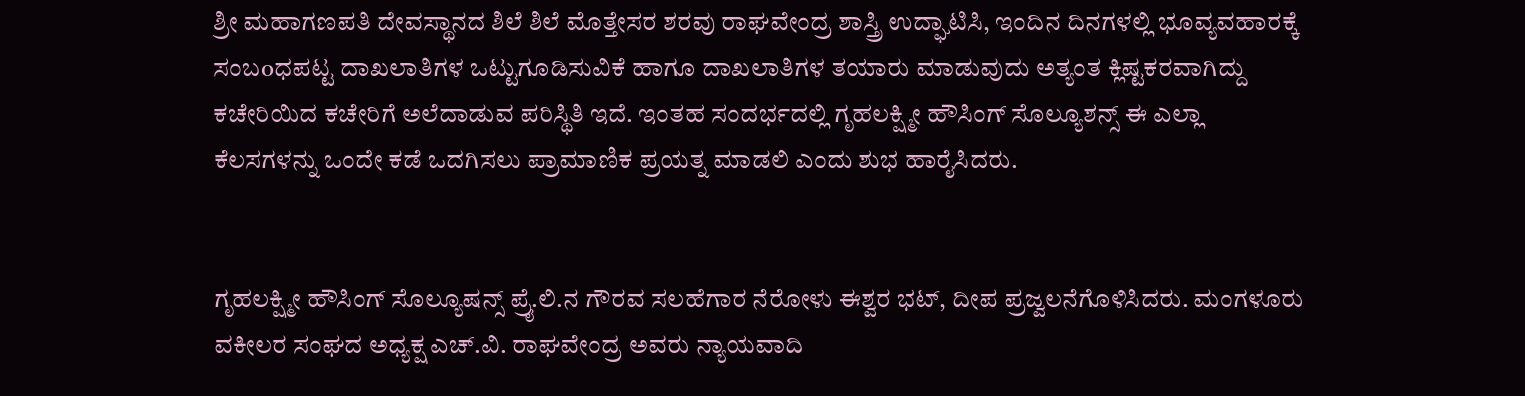ಶ್ರೀ ಮಹಾಗಣಪತಿ ದೇವಸ್ಥಾನದ ಶಿಲೆ ಶಿಲೆ ಮೊತ್ತೇಸರ ಶರವು ರಾಘವೇಂದ್ರ ಶಾಸ್ತ್ರಿ ಉದ್ಘಾಟಿಸಿ, ಇಂದಿನ ದಿನಗಳಲ್ಲಿ ಭೂವ್ಯವಹಾರಕ್ಕೆ ಸಂಬoಧಪಟ್ಟ ದಾಖಲಾತಿಗಳ ಒಟ್ಟುಗೂಡಿಸುವಿಕೆ ಹಾಗೂ ದಾಖಲಾತಿಗಳ ತಯಾರು ಮಾಡುವುದು ಅತ್ಯಂತ ಕ್ಲಿಷ್ಟಕರವಾಗಿದ್ದು ಕಚೇರಿಯಿದ ಕಚೇರಿಗೆ ಅಲೆದಾಡುವ ಪರಿಸ್ಥಿತಿ ಇದೆ. ಇಂತಹ ಸಂದರ್ಭದಲ್ಲಿ ಗೃಹಲಕ್ಷ್ಮೀ ಹೌಸಿಂಗ್ ಸೊಲ್ಯೂಶನ್ಸ್ ಈ ಎಲ್ಲಾ ಕೆಲಸಗಳನ್ನು ಒಂದೇ ಕಡೆ ಒದಗಿಸಲು ಪ್ರಾಮಾಣಿಕ ಪ್ರಯತ್ನ ಮಾಡಲಿ ಎಂದು ಶುಭ ಹಾರೈಸಿದರು.


ಗೃಹಲಕ್ಷ್ಮೀ ಹೌಸಿಂಗ್ ಸೊಲ್ಯೂಷನ್ಸ್ ಪ್ರೈ.ಲಿ.ನ ಗೌರವ ಸಲಹೆಗಾರ ನೆರೋಳು ಈಶ್ವರ ಭಟ್, ದೀಪ ಪ್ರಜ್ವಲನೆಗೊಳಿಸಿದರು. ಮಂಗಳೂರು ವಕೀಲರ ಸಂಘದ ಅಧ್ಯಕ್ಷ ಎಚ್.ವಿ. ರಾಘವೇಂದ್ರ ಅವರು ನ್ಯಾಯವಾದಿ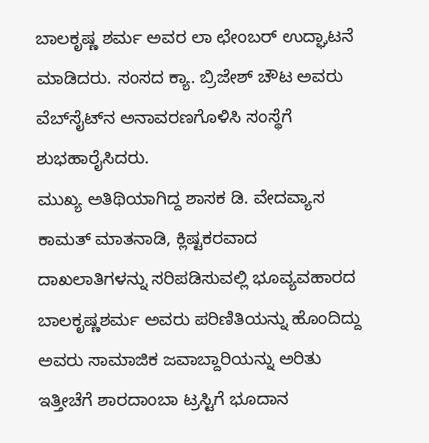ಬಾಲಕೃಷ್ಣ ಶರ್ಮ ಅವರ ಲಾ ಛೇಂಬರ್ ಉದ್ಘಾಟನೆ ಮಾಡಿದರು. ಸಂಸದ ಕ್ಯಾ. ಬ್ರಿಜೇಶ್ ಚೌಟ ಅವರು ವೆಬ್‌ಸೈಟ್‌ನ ಅನಾವರಣಗೊಳಿಸಿ ಸಂಸ್ಥೆಗೆ ಶುಭಹಾರೈಸಿದರು.
ಮುಖ್ಯ ಅತಿಥಿಯಾಗಿದ್ದ ಶಾಸಕ ಡಿ. ವೇದವ್ಯಾಸ ಕಾಮತ್ ಮಾತನಾಡಿ, ಕ್ಲಿಷ್ಟಕರವಾದ ದಾಖಲಾತಿಗಳನ್ನು ಸರಿಪಡಿಸುವಲ್ಲಿ ಭೂವ್ಯವಹಾರದ ಬಾಲಕೃಷ್ಣಶರ್ಮ ಅವರು ಪರಿಣಿತಿಯನ್ನು ಹೊಂದಿದ್ದು ಅವರು ಸಾಮಾಜಿಕ ಜವಾಬ್ದಾರಿಯನ್ನು ಅರಿತು ಇತ್ತೀಚೆಗೆ ಶಾರದಾಂಬಾ ಟ್ರಸ್ಟಿಗೆ ಭೂದಾನ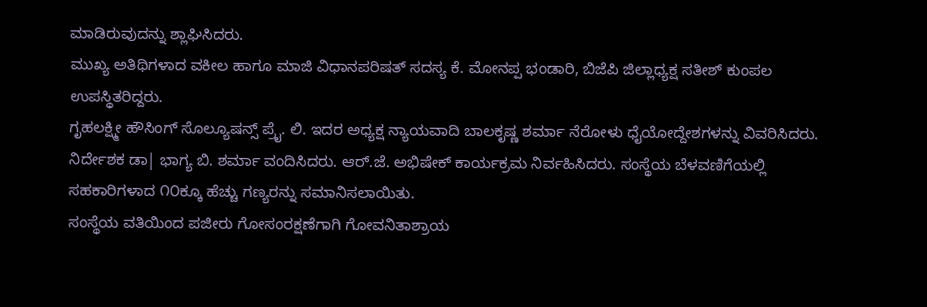ಮಾಡಿರುವುದನ್ನು ಶ್ಲಾಘಿಸಿದರು.
ಮುಖ್ಯ ಅತಿಥಿಗಳಾದ ವಕೀಲ ಹಾಗೂ ಮಾಜಿ ವಿಧಾನಪರಿಷತ್ ಸದಸ್ಯ ಕೆ. ಮೋನಪ್ಪ ಭಂಡಾರಿ, ಬಿಜೆಪಿ ಜಿಲ್ಲಾಧ್ಯಕ್ಷ ಸತೀಶ್ ಕುಂಪಲ ಉಪಸ್ಥಿತರಿದ್ದರು.
ಗೃಹಲಕ್ಷ್ಮೀ ಹೌಸಿಂಗ್ ಸೊಲ್ಯೂಷನ್ಸ್ ಪ್ರೈ. ಲಿ. ಇದರ ಅಧ್ಯಕ್ಷ ನ್ಯಾಯವಾದಿ ಬಾಲಕೃಷ್ಣ ಶರ್ಮಾ ನೆರೋಳು ಧೈಯೋದ್ದೇಶಗಳನ್ನು ವಿವರಿಸಿದರು. ನಿರ್ದೇಶಕ ಡಾ| ಭಾಗ್ಯ ಬಿ. ಶರ್ಮಾ ವಂದಿಸಿದರು. ಆರ್.ಜೆ. ಅಭಿಷೇಕ್ ಕಾರ್ಯಕ್ರಮ ನಿರ್ವಹಿಸಿದರು. ಸಂಸ್ಥೆಯ ಬೆಳವಣಿಗೆಯಲ್ಲಿ ಸಹಕಾರಿಗಳಾದ ೧೦ಕ್ಕೂ ಹೆಚ್ಚು ಗಣ್ಯರನ್ನು ಸಮಾನಿಸಲಾಯಿತು.
ಸಂಸ್ಥೆಯ ವತಿಯಿಂದ ಪಜೀರು ಗೋಸಂರಕ್ಷಣೆಗಾಗಿ ಗೋವನಿತಾಶ್ರಾಯ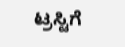ಟ್ರಸ್ಟಿಗೆ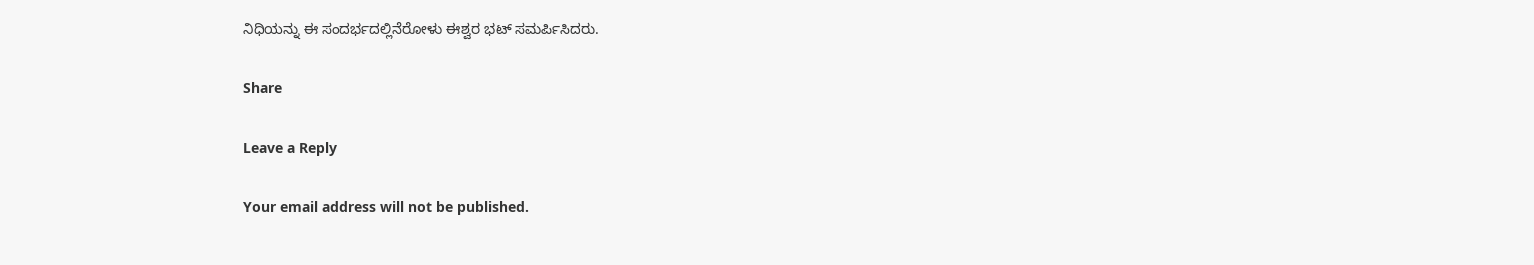ನಿಧಿಯನ್ನು ಈ ಸಂದರ್ಭದಲ್ಲಿನೆರೋಳು ಈಶ್ವರ ಭಟ್ ಸಮರ್ಪಿಸಿದರು.

Share

Leave a Reply

Your email address will not be published.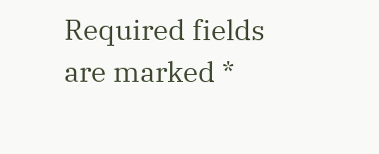Required fields are marked *